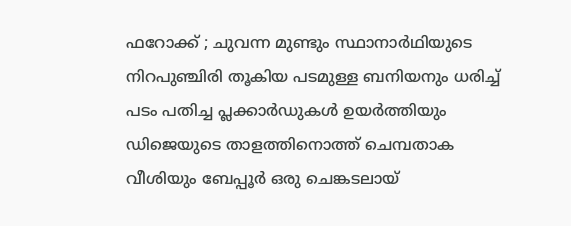ഫറോക്ക് ; ചുവന്ന മുണ്ടും സ്ഥാനാർഥിയുടെ നിറപുഞ്ചിരി തൂകിയ പടമുള്ള ബനിയനും ധരിച്ച് പടം പതിച്ച പ്ലക്കാർഡുകൾ ഉയർത്തിയും ഡിജെയുടെ താളത്തിനൊത്ത് ചെമ്പതാക വീശിയും ബേപ്പൂർ ഒരു ചെങ്കടലായ്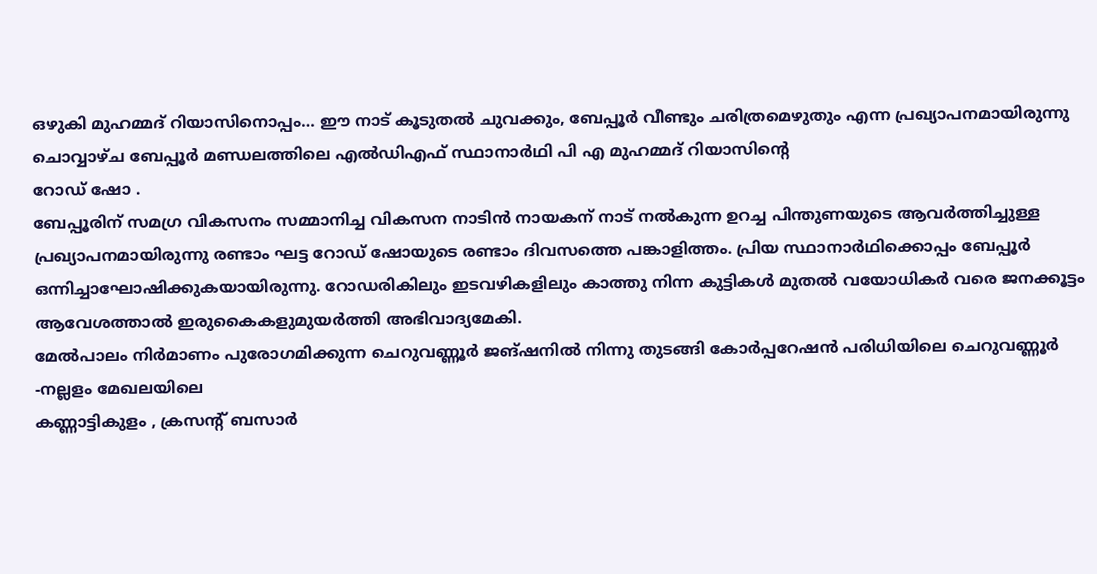ഒഴുകി മുഹമ്മദ് റിയാസിനൊപ്പം… ഈ നാട് കൂടുതൽ ചുവക്കും, ബേപ്പൂർ വീണ്ടും ചരിത്രമെഴുതും എന്ന പ്രഖ്യാപനമായിരുന്നു
ചൊവ്വാഴ്ച ബേപ്പൂർ മണ്ഡലത്തിലെ എൽഡിഎഫ് സ്ഥാനാർഥി പി എ മുഹമ്മദ് റിയാസിൻ്റെ
റോഡ് ഷോ .
ബേപ്പൂരിന് സമഗ്ര വികസനം സമ്മാനിച്ച വികസന നാടിൻ നായകന് നാട് നൽകുന്ന ഉറച്ച പിന്തുണയുടെ ആവർത്തിച്ചുള്ള പ്രഖ്യാപനമായിരുന്നു രണ്ടാം ഘട്ട റോഡ് ഷോയുടെ രണ്ടാം ദിവസത്തെ പങ്കാളിത്തം. പ്രിയ സ്ഥാനാർഥിക്കൊപ്പം ബേപ്പൂർ ഒന്നിച്ചാഘോഷിക്കുകയായിരുന്നു. റോഡരികിലും ഇടവഴികളിലും കാത്തു നിന്ന കുട്ടികൾ മുതൽ വയോധികർ വരെ ജനക്കൂട്ടം ആവേശത്താൽ ഇരുകൈകളുമുയർത്തി അഭിവാദ്യമേകി.
മേൽപാലം നിർമാണം പുരോഗമിക്കുന്ന ചെറുവണ്ണൂർ ജങ്ഷനിൽ നിന്നു തുടങ്ങി കോർപ്പറേഷൻ പരിധിയിലെ ചെറുവണ്ണൂർ -നല്ലളം മേഖലയിലെ
കണ്ണാട്ടികുളം , ക്രസന്റ് ബസാർ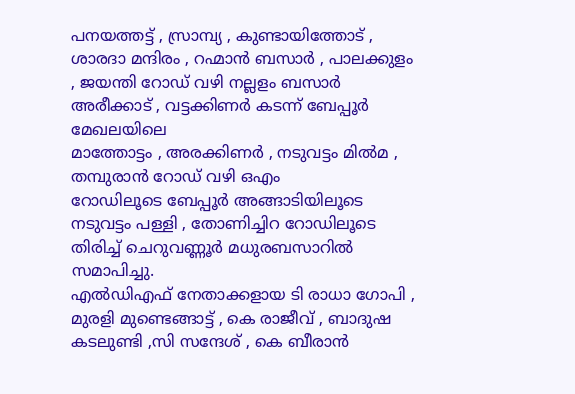പനയത്തട്ട് , സ്രാമ്പ്യ , കുണ്ടായിത്തോട് , ശാരദാ മന്ദിരം , റഹ്മാൻ ബസാർ , പാലക്കുളം , ജയന്തി റോഡ് വഴി നല്ലളം ബസാർ
അരീക്കാട് , വട്ടക്കിണർ കടന്ന് ബേപ്പൂർ മേഖലയിലെ
മാത്തോട്ടം , അരക്കിണർ , നടുവട്ടം മിൽമ , തമ്പുരാൻ റോഡ് വഴി ഒഎം
റോഡിലൂടെ ബേപ്പൂർ അങ്ങാടിയിലൂടെ നടുവട്ടം പള്ളി , തോണിച്ചിറ റോഡിലൂടെ തിരിച്ച് ചെറുവണ്ണൂർ മധുരബസാറിൽ സമാപിച്ചു.
എൽഡിഎഫ് നേതാക്കളായ ടി രാധാ ഗോപി , മുരളി മുണ്ടെങ്ങാട്ട് , കെ രാജീവ് , ബാദുഷ കടലുണ്ടി ,സി സന്ദേശ് , കെ ബീരാൻ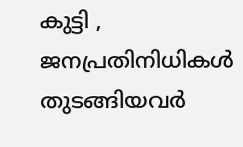കുട്ടി , ജനപ്രതിനിധികൾ തുടങ്ങിയവർ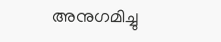അനുഗമിച്ചു